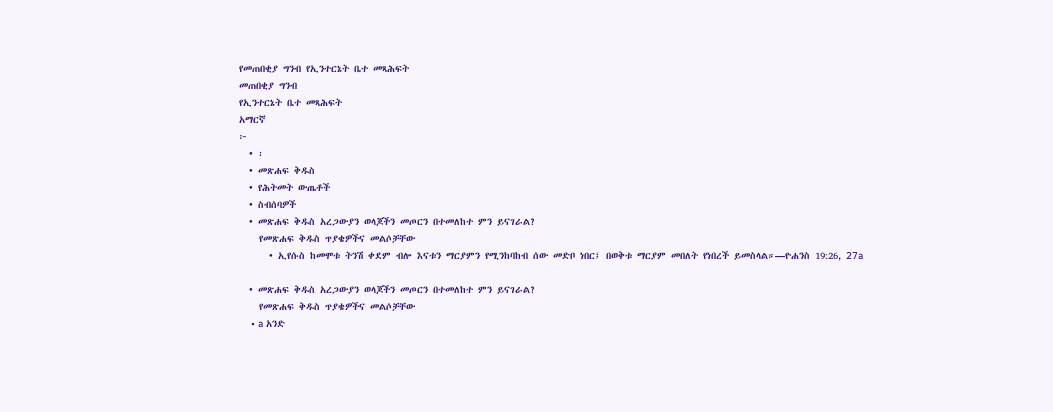የመጠበቂያ ግንብ የኢንተርኔት ቤተ መጻሕፍት
መጠበቂያ ግንብ
የኢንተርኔት ቤተ መጻሕፍት
አማርኛ
፦
  • ፡
  • መጽሐፍ ቅዱስ
  • የሕትመት ውጤቶች
  • ስብሰባዎች
  • መጽሐፍ ቅዱስ አረጋውያን ወላጆችን መጦርን በተመለከተ ምን ይናገራል?
    የመጽሐፍ ቅዱስ ጥያቄዎችና መልሶቻቸው
      • ኢየሱስ ከመሞቱ ትንሽ ቀደም ብሎ እናቱን ማርያምን የሚንከባከብ ሰው መድቦ ነበር፤ በወቅቱ ማርያም መበለት የነበረች ይመስላል።—ዮሐንስ 19:26, 27a

  • መጽሐፍ ቅዱስ አረጋውያን ወላጆችን መጦርን በተመለከተ ምን ይናገራል?
    የመጽሐፍ ቅዱስ ጥያቄዎችና መልሶቻቸው
    • a አንድ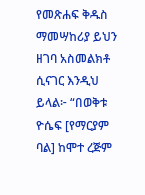የመጽሐፍ ቅዱስ ማመሣከሪያ ይህን ዘገባ አስመልክቶ ሲናገር እንዲህ ይላል፦ “በወቅቱ ዮሴፍ [የማርያም ባል] ከሞተ ረጅም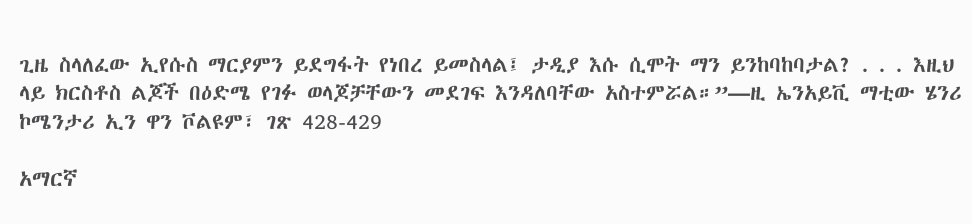ጊዜ ስላለፈው ኢየሱስ ማርያምን ይደግፋት የነበረ ይመስላል፤ ታዲያ እሱ ሲሞት ማን ይንከባከባታል? . . . እዚህ ላይ ክርስቶስ ልጆች በዕድሜ የገፉ ወላጆቻቸውን መደገፍ እንዳለባቸው አስተምሯል።”—ዚ ኤንአይቪ ማቲው ሄንሪ ኮሜንታሪ ኢን ዋን ቮልዩም፣ ገጽ 428-429

አማርኛ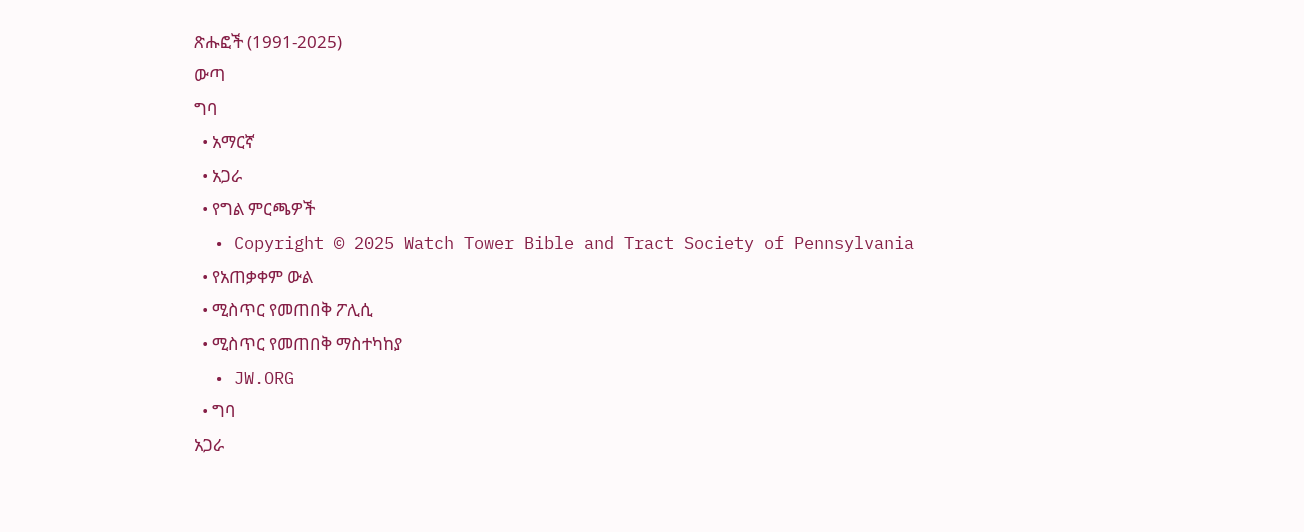ጽሑፎች (1991-2025)
ውጣ
ግባ
  • አማርኛ
  • አጋራ
  • የግል ምርጫዎች
  • Copyright © 2025 Watch Tower Bible and Tract Society of Pennsylvania
  • የአጠቃቀም ውል
  • ሚስጥር የመጠበቅ ፖሊሲ
  • ሚስጥር የመጠበቅ ማስተካከያ
  • JW.ORG
  • ግባ
አጋራ